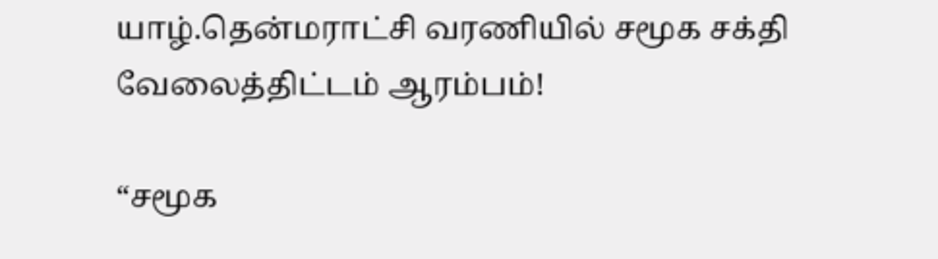யாழ்.தென்மராட்சி வரணியில் சமூக சக்தி வேலைத்திட்டம் ஆரம்பம்!

“சமூக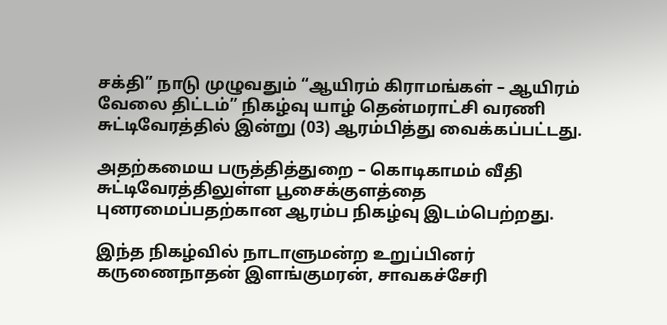சக்தி” நாடு முழுவதும் “ஆயிரம் கிராமங்கள் – ஆயிரம் வேலை திட்டம்” நிகழ்வு யாழ் தென்மராட்சி வரணி சுட்டிவேரத்தில் இன்று (03) ஆரம்பித்து வைக்கப்பட்டது.

அதற்கமைய பருத்தித்துறை – கொடிகாமம் வீதி சுட்டிவேரத்திலுள்ள பூசைக்குளத்தை புனரமைப்பதற்கான ஆரம்ப நிகழ்வு இடம்பெற்றது.

இந்த நிகழ்வில் நாடாளுமன்ற உறுப்பினர் கருணைநாதன் இளங்குமரன், சாவகச்சேரி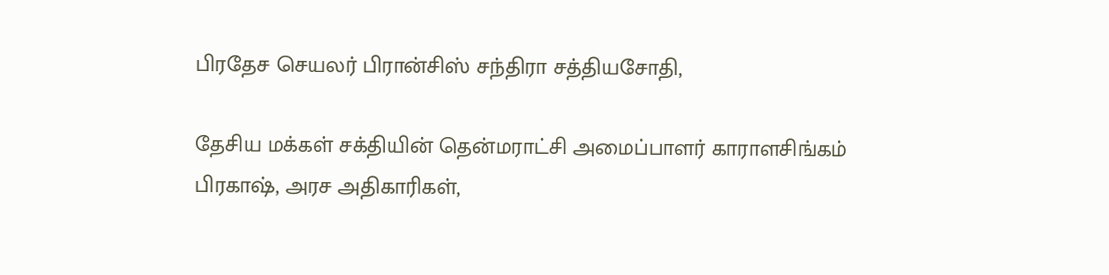பிரதேச செயலர் பிரான்சிஸ் சந்திரா சத்தியசோதி,

தேசிய மக்கள் சக்தியின் தென்மராட்சி அமைப்பாளர் காராளசிங்கம் பிரகாஷ், அரச அதிகாரிகள்,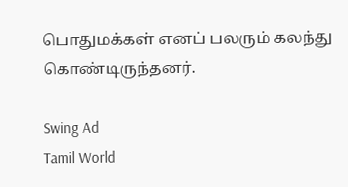பொதுமக்கள் எனப் பலரும் கலந்து கொண்டிருந்தனர்.

Swing Ad
Tamil World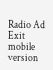Radio Ad
Exit mobile version